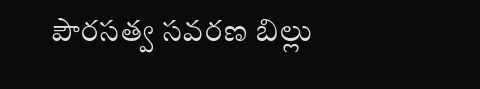పౌరసత్వ సవరణ బిల్లు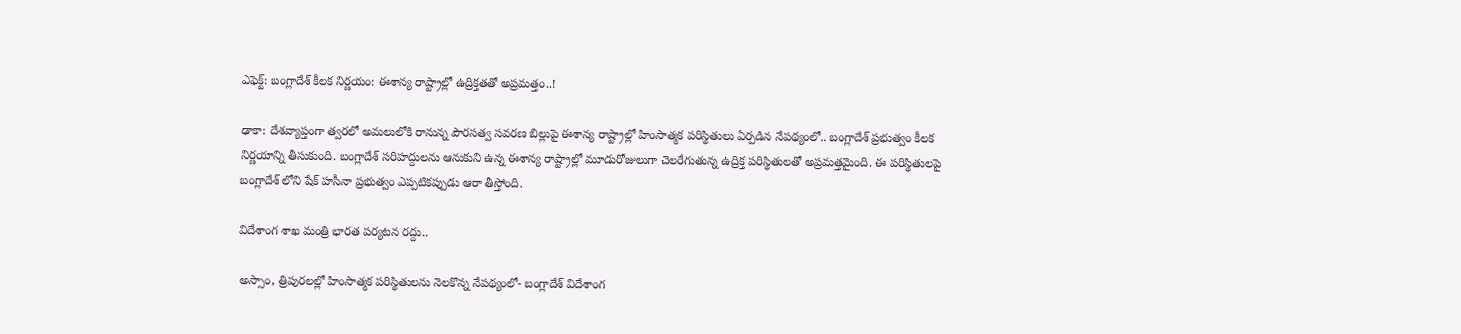ఎఫెక్ట్: బంగ్లాదేశ్ కీలక నిర్ణయం: ఈశాన్య రాష్ట్రాల్లో ఉద్రిక్తతతో అప్రమత్తం..!

ఢాకా: దేశవ్యాప్తంగా త్వరలో అమలులోకి రానున్న పౌరసత్వ సవరణ బిల్లుపై ఈశాన్య రాష్ట్రాల్లో హింసాత్మక పరిస్థితులు ఏర్పడిన నేపథ్యంలో.. బంగ్లాదేశ్ ప్రభుత్వం కీలక నిర్ణయాన్ని తీసుకుంది. బంగ్లాదేశ్ సరిహద్దులను ఆనుకుని ఉన్న ఈశాన్య రాష్ట్రాల్లో మూడురోజులుగా చెలరేగుతున్న ఉద్రిక్త పరిస్థితులతో అప్రమత్తమైంది. ఈ పరిస్థితులపై బంగ్లాదేశ్ లోని షేక్ హసీనా ప్రభుత్వం ఎప్పటికప్పుడు ఆరా తీస్తోంది.

విదేశాంగ శాఖ మంత్రి భారత పర్యటన రద్దు..

అస్సాం, త్రిపురలల్లో హింసాత్మక పరిస్థితులను నెలకొన్న నేపథ్యంలో- బంగ్లాదేశ్ విదేశాంగ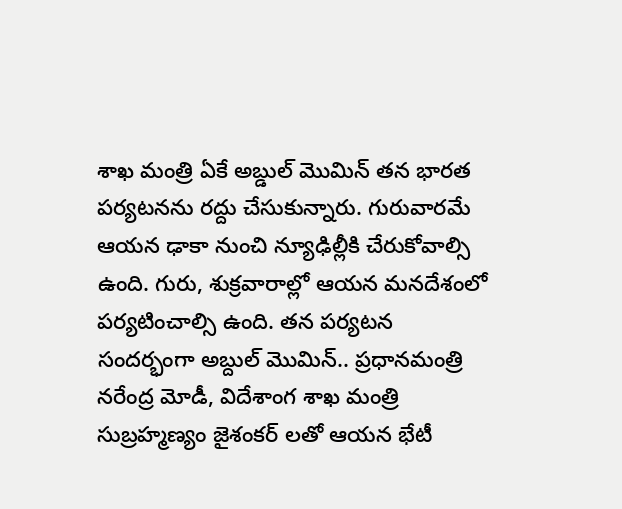శాఖ మంత్రి ఏకే అబ్డుల్ మొమిన్ తన భారత పర్యటనను రద్దు చేసుకున్నారు. గురువారమే ఆయన ఢాకా నుంచి న్యూఢిల్లీకి చేరుకోవాల్సి ఉంది. గురు, శుక్రవారాల్లో ఆయన మనదేశంలో పర్యటించాల్సి ఉంది. తన పర్యటన సందర్భంగా అబ్దుల్ మొమిన్.. ప్రధానమంత్రి నరేంద్ర మోడీ, విదేశాంగ శాఖ మంత్రి సుబ్రహ్మణ్యం జైశంకర్ లతో ఆయన భేటీ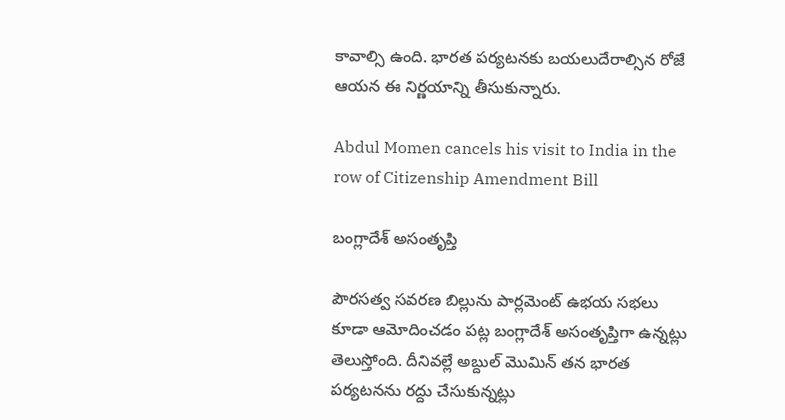కావాల్సి ఉంది. భారత పర్యటనకు బయలుదేరాల్సిన రోజే ఆయన ఈ నిర్ణయాన్ని తీసుకున్నారు.

Abdul Momen cancels his visit to India in the row of Citizenship Amendment Bill

బంగ్లాదేశ్ అసంతృప్తి

పౌరసత్వ సవరణ బిల్లును పార్లమెంట్ ఉభయ సభలు కూడా ఆమోదించడం పట్ల బంగ్లాదేశ్ అసంతృప్తిగా ఉన్నట్లు తెలుస్తోంది. దీనివల్లే అబ్దుల్ మొమిన్ తన భారత పర్యటనను రద్దు చేసుకున్నట్లు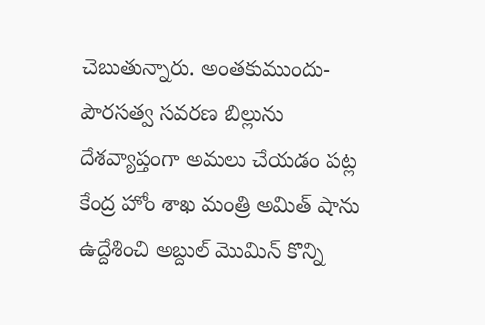చెబుతున్నారు. అంతకుముందు- పౌరసత్వ సవరణ బిల్లును దేశవ్యాప్తంగా అమలు చేయడం పట్ల కేంద్ర హోం శాఖ మంత్రి అమిత్ షాను ఉద్దేశించి అబ్దుల్ మొమిన్ కొన్ని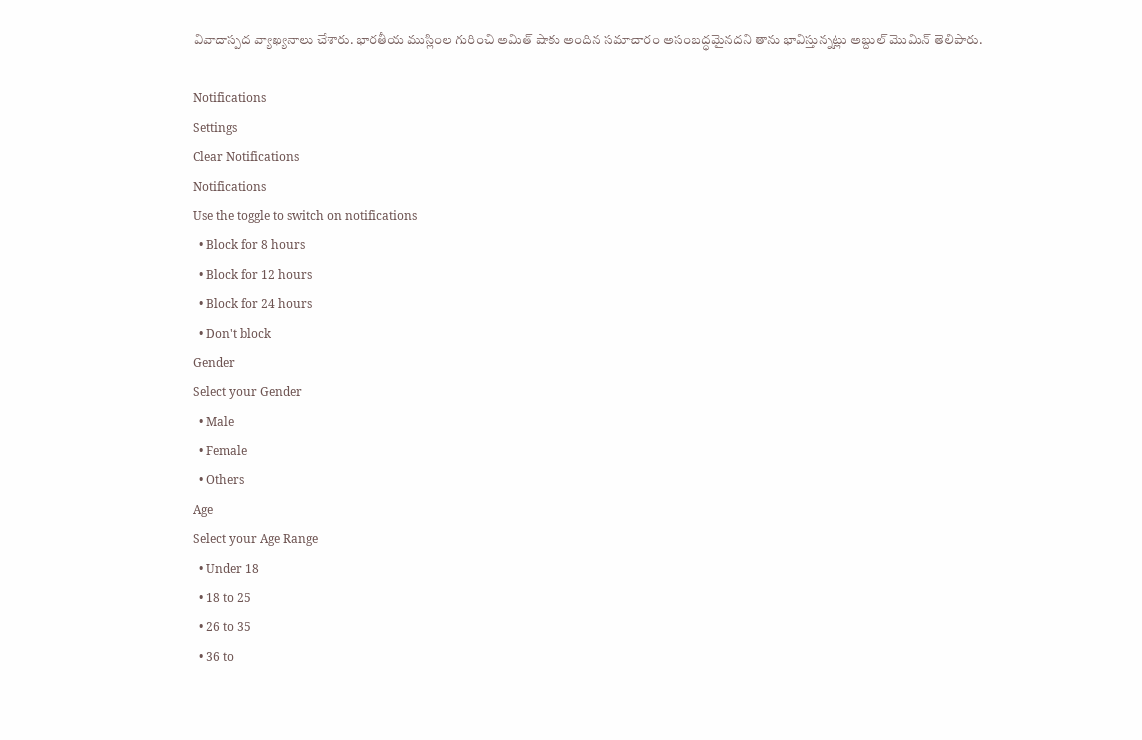వివాదాస్పద వ్యాఖ్యనాలు చేశారు. భారతీయ ముస్లింల గురించి అమిత్ షాకు అందిన సమాచారం అసంబద్ధమైనదని తాను భావిస్తున్నట్లు అబ్దుల్ మొమిన్ తెలిపారు.

Notifications
Settings
Clear Notifications
Notifications
Use the toggle to switch on notifications
  • Block for 8 hours
  • Block for 12 hours
  • Block for 24 hours
  • Don't block
Gender
Select your Gender
  • Male
  • Female
  • Others
Age
Select your Age Range
  • Under 18
  • 18 to 25
  • 26 to 35
  • 36 to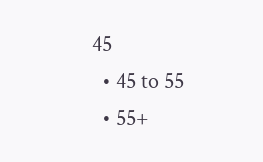45
  • 45 to 55
  • 55+